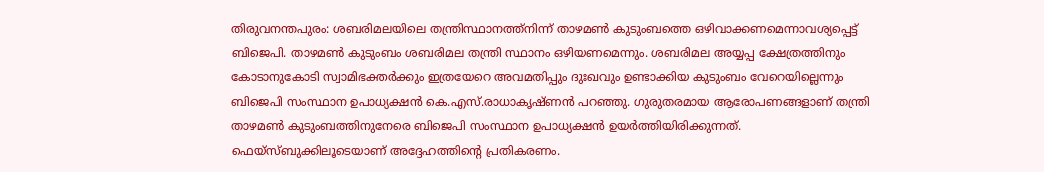തിരുവനന്തപുരം: ശബരിമലയിലെ തന്ത്രിസ്ഥാനത്ത്‌നിന്ന് താഴമൺ കുടുംബത്തെ ഒഴിവാക്കണമെന്നാവശ്യപ്പെട്ട് ബിജെപി. താഴമൺ കുടുംബം ശബരിമല തന്ത്രി സ്ഥാനം ഒഴിയണമെന്നും. ശബരിമല അയ്യപ്പ ക്ഷേത്രത്തിനും കോടാനുകോടി സ്വാമിഭക്തർക്കും ഇത്രയേറെ അവമതിപ്പും ദുഃഖവും ഉണ്ടാക്കിയ കുടുംബം വേറെയില്ലെന്നും ബിജെപി സംസ്ഥാന ഉപാധ്യക്ഷൻ കെ.എസ്.രാധാകൃഷ്ണൻ പറഞ്ഞു. ഗുരുതരമായ ആരോപണങ്ങളാണ് തന്ത്രി താഴമൺ കുടുംബത്തിനുനേരെ ബിജെപി സംസ്ഥാന ഉപാധ്യക്ഷൻ ഉയർത്തിയിരിക്കുന്നത്. ഫെയ്‌സ്ബുക്കിലൂടെയാണ് അദ്ദേഹത്തിന്റെ പ്രതികരണം.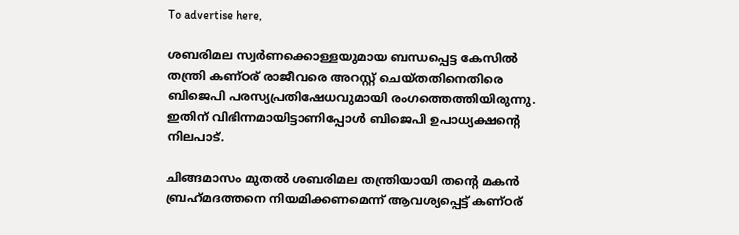To advertise here,

ശബരിമല സ്വർണക്കൊള്ളയുമായ ബന്ധപ്പെട്ട കേസിൽ തന്ത്രി കണ്ഠര് രാജീവരെ അറസ്റ്റ് ചെയ്തതിനെതിരെ ബിജെപി പരസ്യപ്രതിഷേധവുമായി രംഗത്തെത്തിയിരുന്നു. ഇതിന് വിഭിന്നമായിട്ടാണിപ്പോൾ ബിജെപി ഉപാധ്യക്ഷന്റെ നിലപാട്.

ചിങ്ങമാസം മുതൽ ശബരിമല തന്ത്രിയായി തന്റെ മകൻ ബ്രഹ്‌മദത്തനെ നിയമിക്കണമെന്ന് ആവശ്യപ്പെട്ട് കണ്ഠര്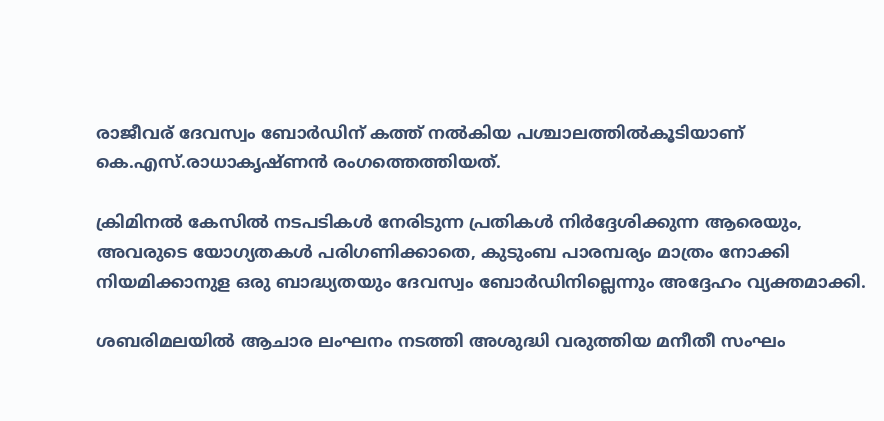രാജീവര് ദേവസ്വം ബോർഡിന് കത്ത് നൽകിയ പശ്ചാലത്തിൽകൂടിയാണ് കെ.എസ്.രാധാകൃഷ്ണൻ രംഗത്തെത്തിയത്.

ക്രിമിനൽ കേസിൽ നടപടികൾ നേരിടുന്ന പ്രതികൾ നിർദ്ദേശിക്കുന്ന ആരെയും, അവരുടെ യോഗ്യതകൾ പരിഗണിക്കാതെ, കുടുംബ പാരമ്പര്യം മാത്രം നോക്കി നിയമിക്കാനുള ഒരു ബാദ്ധ്യതയും ദേവസ്വം ബോർഡിനില്ലെന്നും അദ്ദേഹം വ്യക്തമാക്കി.

ശബരിമലയിൽ ആചാര ലംഘനം നടത്തി അശുദ്ധി വരുത്തിയ മനീതീ സംഘം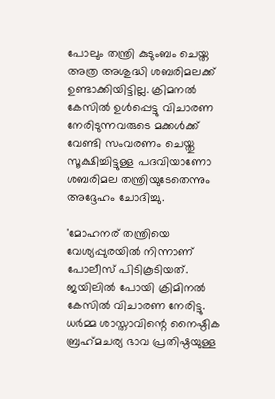പോലും തന്ത്രി കുടുംബം ചെയ്ത അത്ര അശുദ്ധി ശബരിമലക്ക് ഉണ്ടാക്കിയിട്ടില്ല. ക്രിമനൽ കേസിൽ ഉൾപ്പെട്ടു വിചാരണ നേരിടുന്നവരുടെ മക്കൾക്ക് വേണ്ടി സംവരണം ചെയ്തു സൂക്ഷിച്ചിട്ടുള്ള പദവിയാണോ ശബരിമല തന്ത്രിയുടേതെന്നും അദ്ദേഹം ചോദിച്ചു.

'മോഹനര് തന്ത്രിയെ വേശ്യപ്പുരയിൽ നിന്നാണ് പോലീസ് പിടികൂടിയത്. ജയിലിൽ പോയി ക്രിമിനൽ കേസിൽ വിചാരണ നേരിട്ടു. ധർമ്മ ശാസ്താവിന്റെ നൈഷ്ഠിക ബ്രഹ്‌മചര്യ ഭാവ പ്രതിഷ്ഠയുള്ള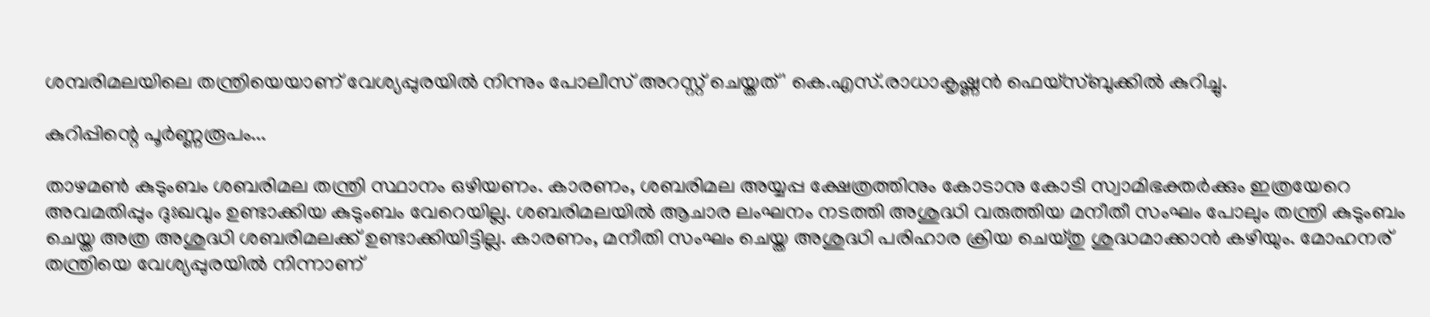ശമ്പരിമലയിലെ തന്ത്രിയെയാണ് വേശ്യപ്പുരയിൽ നിന്നും പോലീസ് അറസ്റ്റ് ചെയ്തത്' കെ.എസ്.രാധാകൃഷ്ണൻ ഫെയ്‌സ്ബുക്കിൽ കുറിച്ചു.

കുറിപ്പിന്റെ പൂർണ്ണരൂപം...

താഴമൺ കുടുംബം ശബരിമല തന്ത്രി സ്ഥാനം ഒഴിയണം. കാരണം, ശബരിമല അയ്യപ്പ ക്ഷേത്രത്തിനും കോടാനു കോടി സ്വാമിഭക്തർക്കും ഇത്രയേറെ അവമതിപ്പും ദുഃഖവും ഉണ്ടാക്കിയ കുടുംബം വേറെയില്ല. ശബരിമലയിൽ ആചാര ലംഘനം നടത്തി അശുദ്ധി വരുത്തിയ മനീതീ സംഘം പോലും തന്ത്രി കുടുംബം ചെയ്ത അത്ര അശുദ്ധി ശബരിമലക്ക് ഉണ്ടാക്കിയിട്ടില്ല. കാരണം, മനീതി സംഘം ചെയ്ത അശുദ്ധി പരിഹാര ക്രിയ ചെയ്തു ശുദ്ധമാക്കാൻ കഴിയും. മോഹനര് തന്ത്രിയെ വേശ്യപ്പുരയിൽ നിന്നാണ്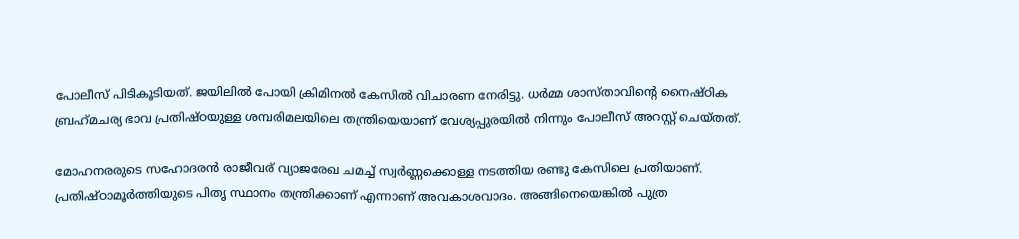പോലീസ് പിടികൂടിയത്. ജയിലിൽ പോയി ക്രിമിനൽ കേസിൽ വിചാരണ നേരിട്ടു. ധർമ്മ ശാസ്താവിന്റെ നൈഷ്ഠിക ബ്രഹ്‌മചര്യ ഭാവ പ്രതിഷ്ഠയുള്ള ശമ്പരിമലയിലെ തന്ത്രിയെയാണ് വേശ്യപ്പുരയിൽ നിന്നും പോലീസ് അറസ്റ്റ് ചെയ്തത്.

മോഹനരരുടെ സഹോദരൻ രാജീവര് വ്യാജരേഖ ചമച്ച് സ്വർണ്ണക്കൊള്ള നടത്തിയ രണ്ടു കേസിലെ പ്രതിയാണ്. പ്രതിഷ്ഠാമൂർത്തിയുടെ പിതൃ സ്ഥാനം തന്ത്രിക്കാണ് എന്നാണ് അവകാശവാദം. അങ്ങിനെയെങ്കിൽ പുത്ര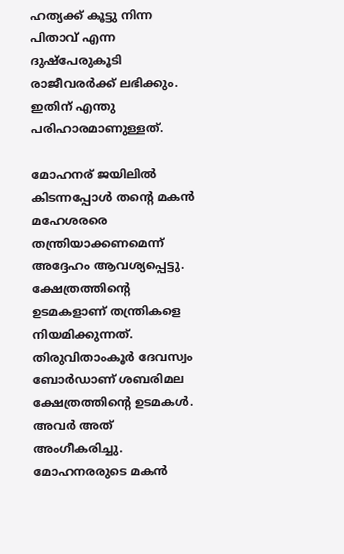ഹത്യക്ക് കൂട്ടു നിന്ന പിതാവ് എന്ന ദുഷ്‌പേരുകൂടി രാജീവരർക്ക് ലഭിക്കും. ഇതിന് എന്തു പരിഹാരമാണുള്ളത്.

മോഹനര് ജയിലിൽ കിടന്നപ്പോൾ തന്റെ മകൻ മഹേശരരെ തന്ത്രിയാക്കണമെന്ന് അദ്ദേഹം ആവശ്യപ്പെട്ടു. ക്ഷേത്രത്തിന്റെ ഉടമകളാണ് തന്ത്രികളെ നിയമിക്കുന്നത്. തിരുവിതാംകൂർ ദേവസ്വം ബോർഡാണ് ശബരിമല ക്ഷേത്രത്തിന്റെ ഉടമകൾ. അവർ അത് അംഗീകരിച്ചു. മോഹനരരുടെ മകൻ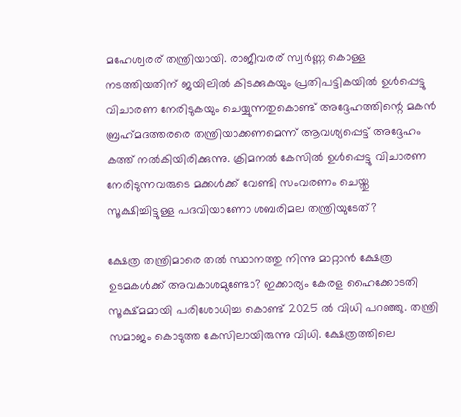മഹേശ്വരര് തന്ത്രിയായി. രാജീവരര് സ്വർണ്ണ കൊള്ള നടത്തിയതിന് ജയിലിൽ കിടക്കുകയും പ്രതിപട്ടികയിൽ ഉൾപ്പെട്ടു വിചാരണ നേരിടുകയും ചെയ്യുന്നതുകൊണ്ട് അദ്ദേഹത്തിന്റെ മകൻ ബ്രഹ്‌മദത്തരരെ തന്ത്രിയാക്കണമെന്ന് ആവശ്യപ്പെട്ട് അദ്ദേഹം കത്ത് നൽകിയിരിക്കുന്നു. ക്രിമനൽ കേസിൽ ഉൾപ്പെട്ടു വിചാരണ നേരിടുന്നവരുടെ മക്കൾക്ക് വേണ്ടി സംവരണം ചെയ്തു സൂക്ഷിച്ചിട്ടുള്ള പദവിയാണോ ശബരിമല തന്ത്രിയുടേത്?

ക്ഷേത്ര തന്ത്രിമാരെ തൽ സ്ഥാനത്തു നിന്നു മാറ്റാൻ ക്ഷേത്ര ഉടമകൾക്ക് അവകാശമുണ്ടോ? ഇക്കാര്യം കേരള ഹൈക്കോടതി സൂക്ഷ്മമായി പരിശോധിച്ച കൊണ്ട് 2025 ൽ വിധി പറഞ്ഞു. തന്ത്രി സമാജം കൊടുത്ത കേസിലായിരുന്നു വിധി. ക്ഷേത്രത്തിലെ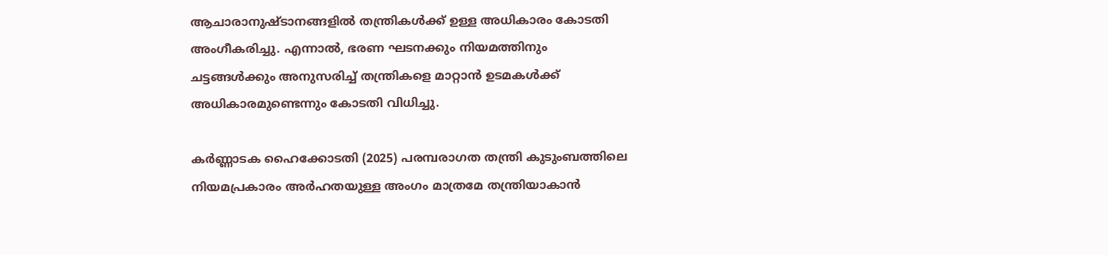ആചാരാനുഷ്ടാനങ്ങളിൽ തന്ത്രികൾക്ക് ഉള്ള അധികാരം കോടതി അംഗീകരിച്ചു. എന്നാൽ, ഭരണ ഘടനക്കും നിയമത്തിനും ചട്ടങ്ങൾക്കും അനുസരിച്ച് തന്ത്രികളെ മാറ്റാൻ ഉടമകൾക്ക് അധികാരമുണ്ടെന്നും കോടതി വിധിച്ചു.

കർണ്ണാടക ഹൈക്കോടതി (2025) പരമ്പരാഗത തന്ത്രി കുടുംബത്തിലെ നിയമപ്രകാരം അർഹതയുള്ള അംഗം മാത്രമേ തന്ത്രിയാകാൻ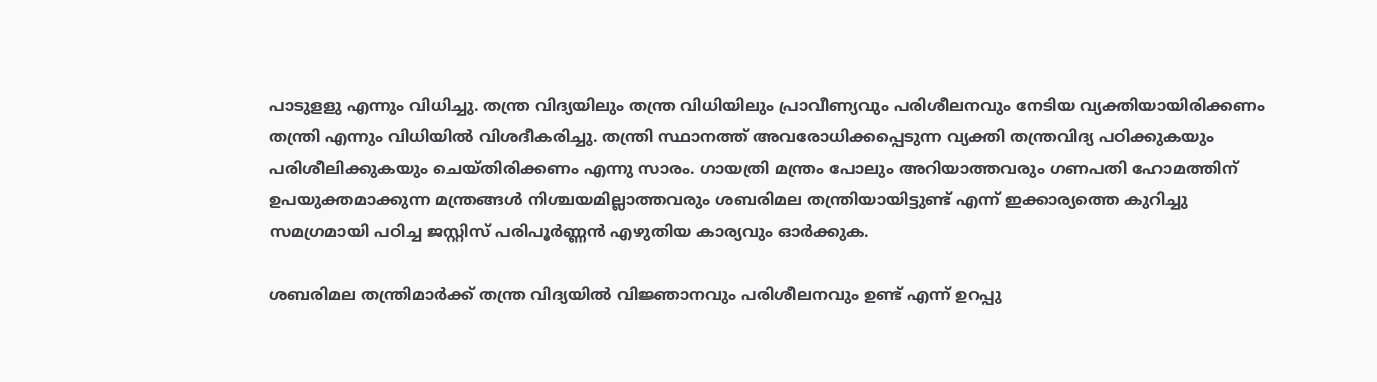പാടുളളു എന്നും വിധിച്ചു. തന്ത്ര വിദ്യയിലും തന്ത്ര വിധിയിലും പ്രാവീണ്യവും പരിശീലനവും നേടിയ വ്യക്തിയായിരിക്കണം തന്ത്രി എന്നും വിധിയിൽ വിശദീകരിച്ചു. തന്ത്രി സ്ഥാനത്ത് അവരോധിക്കപ്പെടുന്ന വ്യക്തി തന്ത്രവിദ്യ പഠിക്കുകയും പരിശീലിക്കുകയും ചെയ്തിരിക്കണം എന്നു സാരം. ഗായത്രി മന്ത്രം പോലും അറിയാത്തവരും ഗണപതി ഹോമത്തിന് ഉപയുക്തമാക്കുന്ന മന്ത്രങ്ങൾ നിശ്ചയമില്ലാത്തവരും ശബരിമല തന്ത്രിയായിട്ടുണ്ട് എന്ന് ഇക്കാര്യത്തെ കുറിച്ചു സമഗ്രമായി പഠിച്ച ജസ്റ്റിസ് പരിപൂർണ്ണൻ എഴുതിയ കാര്യവും ഓർക്കുക.

ശബരിമല തന്ത്രിമാർക്ക് തന്ത്ര വിദ്യയിൽ വിജ്ഞാനവും പരിശീലനവും ഉണ്ട് എന്ന് ഉറപ്പു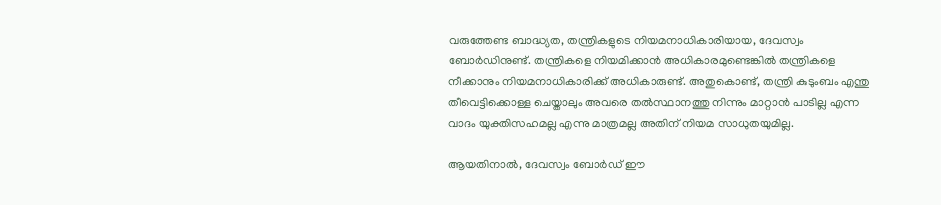വരുത്തേണ്ട ബാദ്ധ്യത, തന്ത്രികളുടെ നിയമനാധികാരിയായ, ദേവസ്വം ബോർഡിനുണ്ട്. തന്ത്രികളെ നിയമിക്കാൻ അധികാരമുണ്ടെങ്കിൽ തന്ത്രികളെ നീക്കാനും നിയമനാധികാരിക്ക് അധികാരുണ്ട്. അതുകൊണ്ട്, തന്ത്രി കുടുംബം എന്തു തീവെട്ടിക്കൊള്ള ചെയ്താലും അവരെ തൽസ്ഥാനത്തു നിന്നും മാറ്റാൻ പാടില്ല എന്ന വാദം യുക്തിസഹമല്ല എന്നു മാത്രമല്ല അതിന് നിയമ സാധുതയുമില്ല.

ആയതിനാൽ, ദേവസ്വം ബോർഡ് ഈ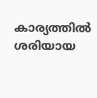കാര്യത്തിൽ ശരിയായ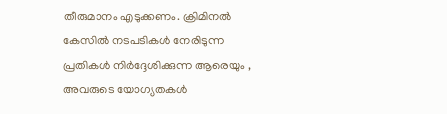തീരുമാനം എടുക്കണം. ക്രിമിനൽ കേസിൽ നടപടികൾ നേരിടുന്ന പ്രതികൾ നിർദ്ദേശിക്കുന്ന ആരെയും , അവരുടെ യോഗ്യതകൾ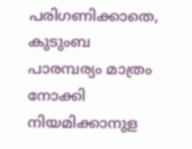പരിഗണിക്കാതെ, കുടുംബ പാരമ്പര്യം മാത്രം നോക്കി നിയമിക്കാനുള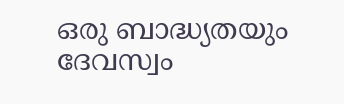ഒരു ബാദ്ധ്യതയും ദേവസ്വം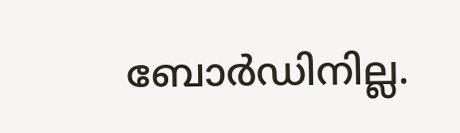ബോർഡിനില്ല.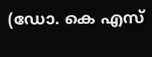(ഡോ. കെ എസ്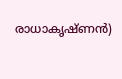രാധാകൃഷ്ണൻ)